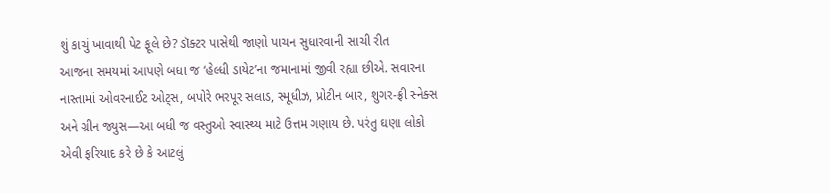શું કાચું ખાવાથી પેટ ફૂલે છે? ડૉક્ટર પાસેથી જાણો પાચન સુધારવાની સાચી રીત
આજના સમયમાં આપણે બધા જ ‘હેલ્ધી ડાયેટ’ના જમાનામાં જીવી રહ્યા છીએ. સવારના નાસ્તામાં ઓવરનાઈટ ઓટ્સ, બપોરે ભરપૂર સલાડ, સ્મૂધીઝ, પ્રોટીન બાર, શુગર-ફ્રી સ્નેક્સ અને ગ્રીન જ્યુસ—આ બધી જ વસ્તુઓ સ્વાસ્થ્ય માટે ઉત્તમ ગણાય છે. પરંતુ ઘણા લોકો એવી ફરિયાદ કરે છે કે આટલું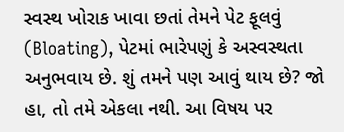સ્વસ્થ ખોરાક ખાવા છતાં તેમને પેટ ફૂલવું (Bloating), પેટમાં ભારેપણું કે અસ્વસ્થતા અનુભવાય છે. શું તમને પણ આવું થાય છે? જો હા, તો તમે એકલા નથી. આ વિષય પર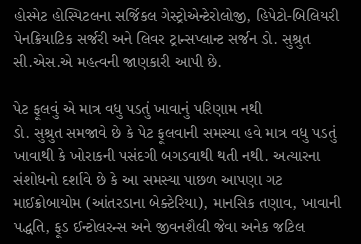હોસ્મેટ હોસ્પિટલના સર્જિકલ ગેસ્ટ્રોએન્ટેરોલોજી, હિપેટો-બિલિયરી પેનક્રિયાટિક સર્જરી અને લિવર ટ્રાન્સપ્લાન્ટ સર્જન ડો. સુશ્રુત સી.એસ.એ મહત્વની જાણકારી આપી છે.

પેટ ફૂલવું એ માત્ર વધુ પડતું ખાવાનું પરિણામ નથી
ડો. સુશ્રુત સમજાવે છે કે પેટ ફૂલવાની સમસ્યા હવે માત્ર વધુ પડતું ખાવાથી કે ખોરાકની પસંદગી બગડવાથી થતી નથી. અત્યારના સંશોધનો દર્શાવે છે કે આ સમસ્યા પાછળ આપણા ગટ માઈક્રોબાયોમ (આંતરડાના બેક્ટેરિયા), માનસિક તણાવ, ખાવાની પદ્ધતિ, ફૂડ ઈન્ટોલરન્સ અને જીવનશૈલી જેવા અનેક જટિલ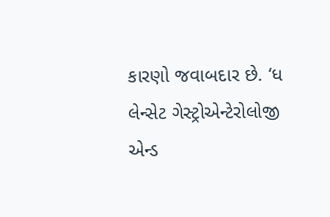કારણો જવાબદાર છે. ‘ધ લેન્સેટ ગેસ્ટ્રોએન્ટેરોલોજી એન્ડ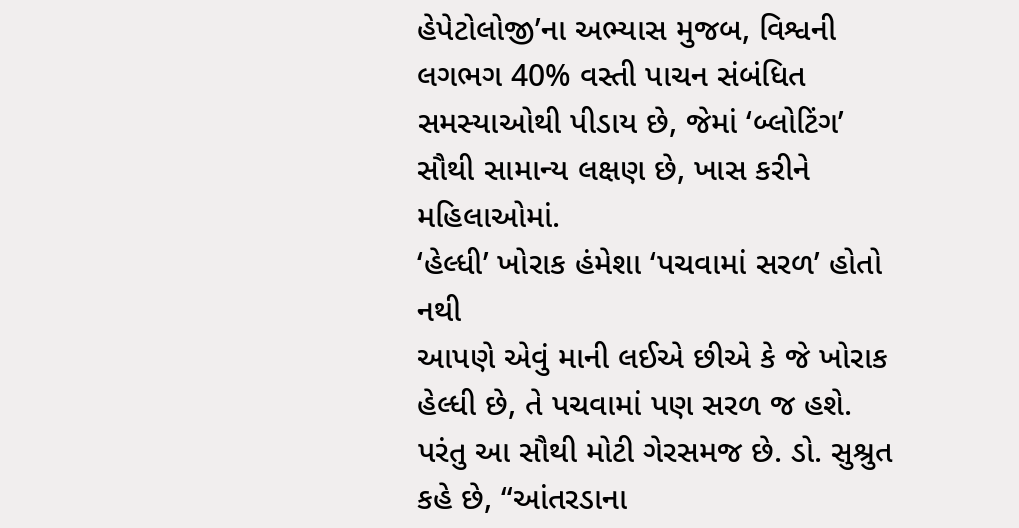હેપેટોલોજી’ના અભ્યાસ મુજબ, વિશ્વની લગભગ 40% વસ્તી પાચન સંબંધિત સમસ્યાઓથી પીડાય છે, જેમાં ‘બ્લોટિંગ’ સૌથી સામાન્ય લક્ષણ છે, ખાસ કરીને મહિલાઓમાં.
‘હેલ્ધી’ ખોરાક હંમેશા ‘પચવામાં સરળ’ હોતો નથી
આપણે એવું માની લઈએ છીએ કે જે ખોરાક હેલ્ધી છે, તે પચવામાં પણ સરળ જ હશે. પરંતુ આ સૌથી મોટી ગેરસમજ છે. ડો. સુશ્રુત કહે છે, “આંતરડાના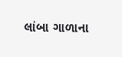લાંબા ગાળાના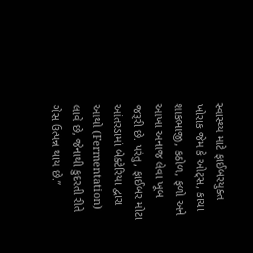સ્વાસ્થ્ય માટે ફાઈબરયુક્ત ખોરાક જેમ કે ઓટ્સ, કાચા શાકભાજી, કઠોળ, ફળો અને આખા અનાજ લેવા ખૂબ જરૂરી છે. પરંતુ, ફાઈબર મોટા આંતરડામાં બેક્ટેરિયા દ્વારા આથો (Fermentation) લાવે છે, જેનાથી કુદરતી રીતે ગેસ ઉત્પન્ન થાય છે.”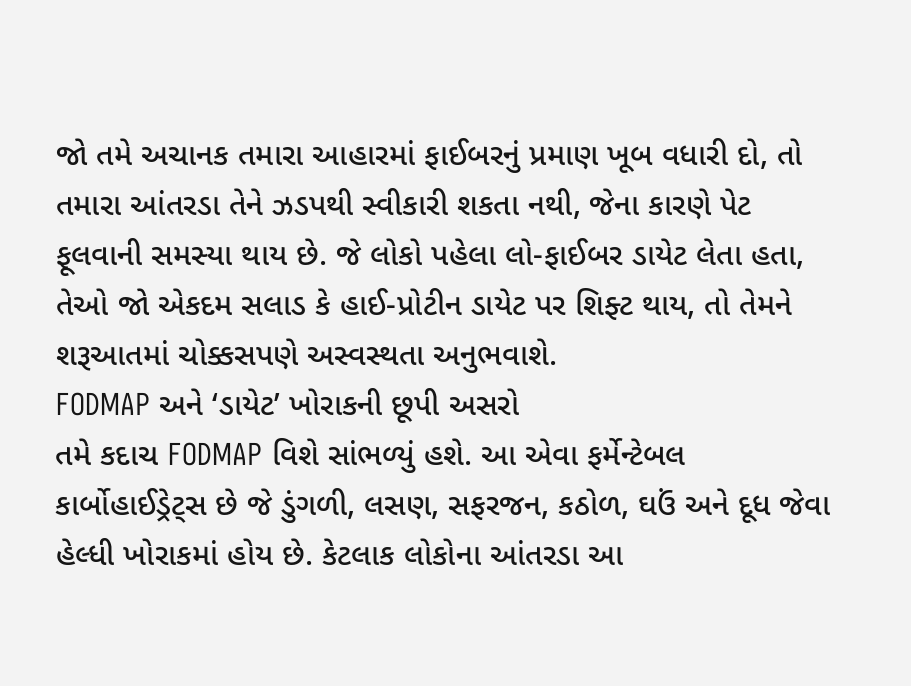જો તમે અચાનક તમારા આહારમાં ફાઈબરનું પ્રમાણ ખૂબ વધારી દો, તો તમારા આંતરડા તેને ઝડપથી સ્વીકારી શકતા નથી, જેના કારણે પેટ ફૂલવાની સમસ્યા થાય છે. જે લોકો પહેલા લો-ફાઈબર ડાયેટ લેતા હતા, તેઓ જો એકદમ સલાડ કે હાઈ-પ્રોટીન ડાયેટ પર શિફ્ટ થાય, તો તેમને શરૂઆતમાં ચોક્કસપણે અસ્વસ્થતા અનુભવાશે.
FODMAP અને ‘ડાયેટ’ ખોરાકની છૂપી અસરો
તમે કદાચ FODMAP વિશે સાંભળ્યું હશે. આ એવા ફર્મેન્ટેબલ કાર્બોહાઈડ્રેટ્સ છે જે ડુંગળી, લસણ, સફરજન, કઠોળ, ઘઉં અને દૂધ જેવા હેલ્ધી ખોરાકમાં હોય છે. કેટલાક લોકોના આંતરડા આ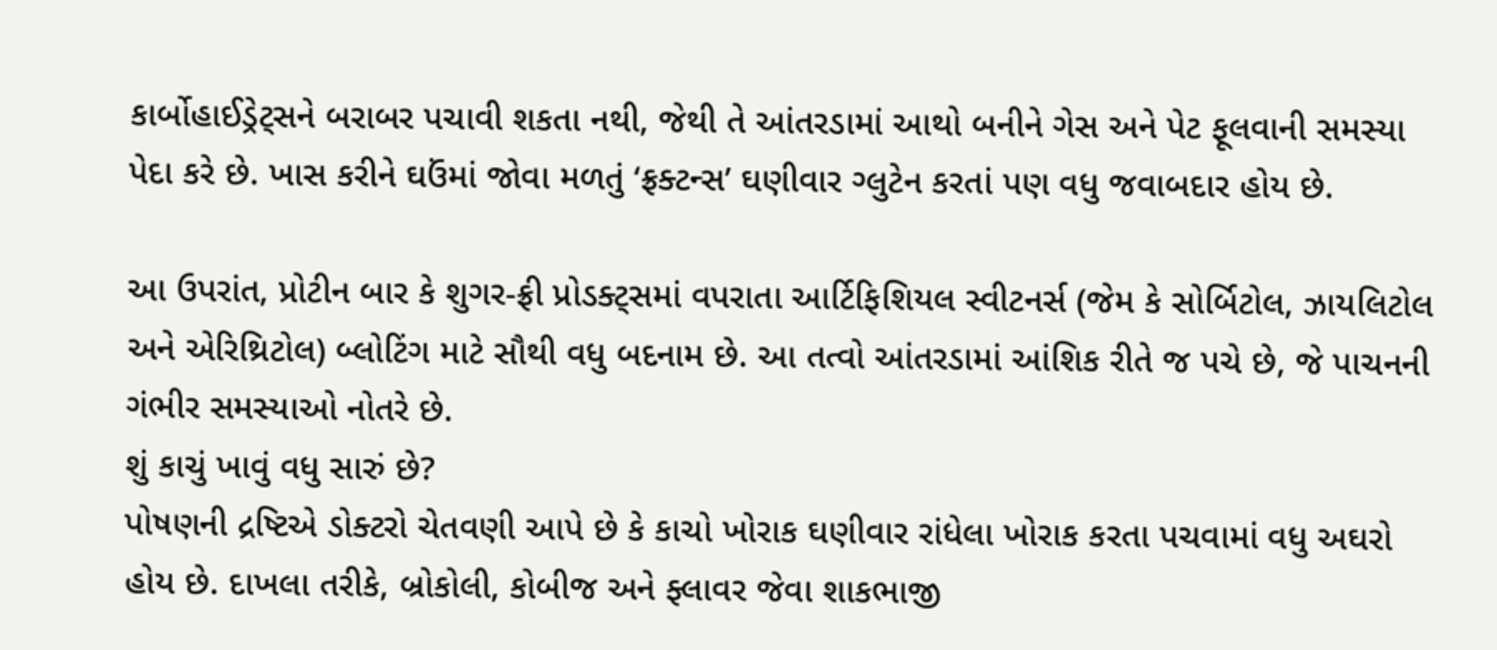કાર્બોહાઈડ્રેટ્સને બરાબર પચાવી શકતા નથી, જેથી તે આંતરડામાં આથો બનીને ગેસ અને પેટ ફૂલવાની સમસ્યા પેદા કરે છે. ખાસ કરીને ઘઉંમાં જોવા મળતું ‘ફ્રક્ટન્સ’ ઘણીવાર ગ્લુટેન કરતાં પણ વધુ જવાબદાર હોય છે.

આ ઉપરાંત, પ્રોટીન બાર કે શુગર-ફ્રી પ્રોડક્ટ્સમાં વપરાતા આર્ટિફિશિયલ સ્વીટનર્સ (જેમ કે સોર્બિટોલ, ઝાયલિટોલ અને એરિથ્રિટોલ) બ્લોટિંગ માટે સૌથી વધુ બદનામ છે. આ તત્વો આંતરડામાં આંશિક રીતે જ પચે છે, જે પાચનની ગંભીર સમસ્યાઓ નોતરે છે.
શું કાચું ખાવું વધુ સારું છે?
પોષણની દ્રષ્ટિએ ડોક્ટરો ચેતવણી આપે છે કે કાચો ખોરાક ઘણીવાર રાંધેલા ખોરાક કરતા પચવામાં વધુ અઘરો હોય છે. દાખલા તરીકે, બ્રોકોલી, કોબીજ અને ફ્લાવર જેવા શાકભાજી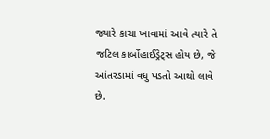જ્યારે કાચા ખાવામાં આવે ત્યારે તે જટિલ કાર્બોહાઈડ્રેટ્સ હોય છે, જે આંતરડામાં વધુ પડતો આથો લાવે છે.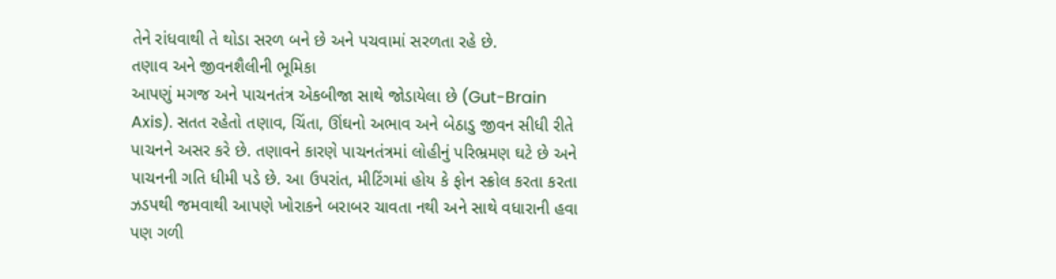તેને રાંધવાથી તે થોડા સરળ બને છે અને પચવામાં સરળતા રહે છે.
તણાવ અને જીવનશૈલીની ભૂમિકા
આપણું મગજ અને પાચનતંત્ર એકબીજા સાથે જોડાયેલા છે (Gut-Brain Axis). સતત રહેતો તણાવ, ચિંતા, ઊંઘનો અભાવ અને બેઠાડુ જીવન સીધી રીતે પાચનને અસર કરે છે. તણાવને કારણે પાચનતંત્રમાં લોહીનું પરિભ્રમણ ઘટે છે અને પાચનની ગતિ ધીમી પડે છે. આ ઉપરાંત, મીટિંગમાં હોય કે ફોન સ્ક્રોલ કરતા કરતા ઝડપથી જમવાથી આપણે ખોરાકને બરાબર ચાવતા નથી અને સાથે વધારાની હવા પણ ગળી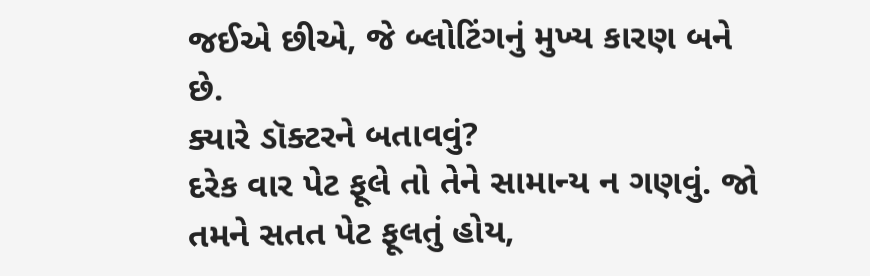જઈએ છીએ, જે બ્લોટિંગનું મુખ્ય કારણ બને છે.
ક્યારે ડૉક્ટરને બતાવવું?
દરેક વાર પેટ ફૂલે તો તેને સામાન્ય ન ગણવું. જો તમને સતત પેટ ફૂલતું હોય,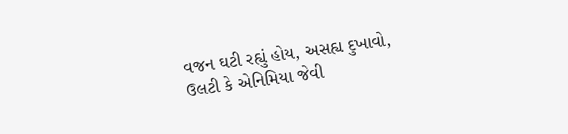વજન ઘટી રહ્યું હોય, અસહ્ય દુખાવો, ઉલટી કે એનિમિયા જેવી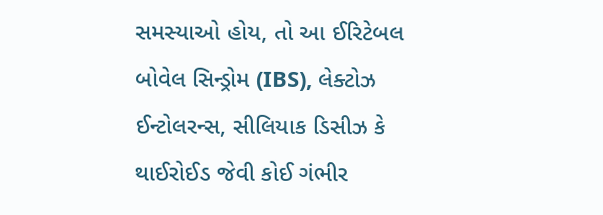સમસ્યાઓ હોય, તો આ ઈરિટેબલ બોવેલ સિન્ડ્રોમ (IBS), લેક્ટોઝ ઈન્ટોલરન્સ, સીલિયાક ડિસીઝ કે થાઈરોઈડ જેવી કોઈ ગંભીર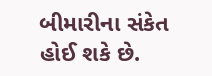બીમારીના સંકેત હોઈ શકે છે.